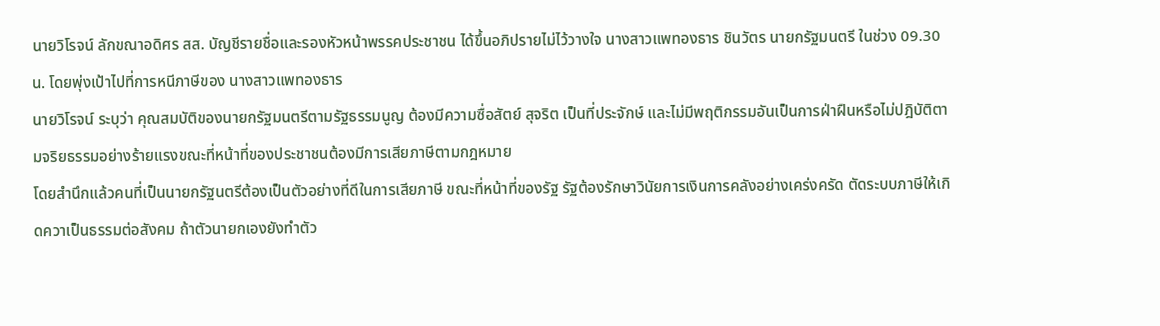นายวิโรจน์ ลักขณาอดิศร สส. บัญชีรายชื่อและรองหัวหน้าพรรคประชาชน ได้ขึ้นอภิปรายไม่ไว้วางใจ นางสาวแพทองธาร ชินวัตร นายกรัฐมนตรี ในช่วง 09.30 น. โดยพุ่งเป้าไปที่การหนีภาษีของ นางสาวแพทองธาร
นายวิโรจน์ ระบุว่า คุณสมบัติของนายกรัฐมนตรีตามรัฐธรรมนูญ ต้องมีความซื่อสัตย์ สุจริต เป็นที่ประจักษ์ และไม่มีพฤติกรรมอันเป็นการฝ่าฝืนหรือไม่ปฎิบัติตามจริยธรรมอย่างร้ายแรงขณะที่หน้าที่ของประชาชนต้องมีการเสียภาษีตามกฎหมาย
โดยสำนึกแล้วคนที่เป็นนายกรัฐนตรีต้องเป็นตัวอย่างที่ดีในการเสียภาษี ขณะที่หน้าที่ของรัฐ รัฐต้องรักษาวินัยการเงินการคลังอย่างเคร่งครัด ตัดระบบภาษีให้เกิดควาเป็นธรรมต่อสังคม ถ้าตัวนายกเองยังทำตัว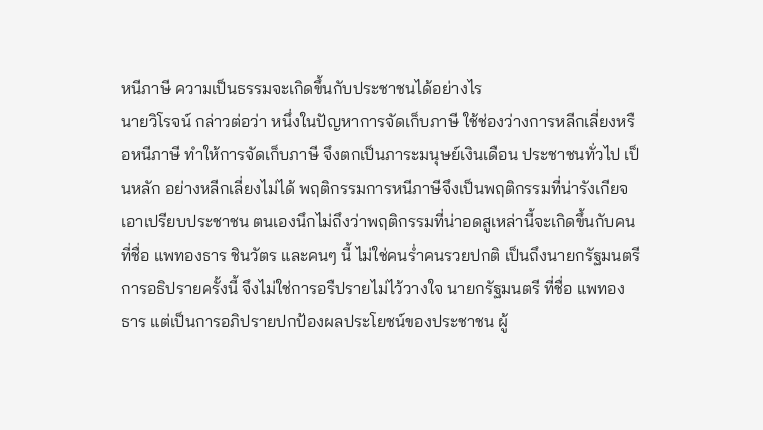หนีภาษี ความเป็นธรรมจะเกิดขึ้นกับประชาชนได้อย่างไร
นายวิโรจน์ กล่าวต่อว่า หนึ่งในปัญหาการจัดเก็บภาษี ใช้ช่องว่างการหลีกเลี่ยงหรือหนีภาษี ทำให้การจัดเก็บภาษี จึงตกเป็นภาระมนุษย์เงินเดือน ประชาชนทั่วไป เป็นหลัก อย่างหลีกเลี่ยงไม่ได้ พฤติกรรมการหนีภาษีจึงเป็นพฤติกรรมที่น่ารังเกียจเอาเปรียบประชาชน ตนเองนึกไม่ถึงว่าพฤติกรรมที่น่าอดสูเหล่านี้จะเกิดขึ้นกับคนที่ชื่อ แพทองธาร ชินวัตร และคนๆ นี้ ไม่ใช่คนร่ำคนรวยปกติ เป็นถึงนายกรัฐมนตรี การอธิปรายครั้งนี้ จึงไม่ใช่การอรืปรายไม่ไว้วางใจ นายกรัฐมนตรี ที่ชื่อ แพทองธาร แต่เป็นการอภิปรายปกป้องผลประโยชน์ของประชาชน ผู้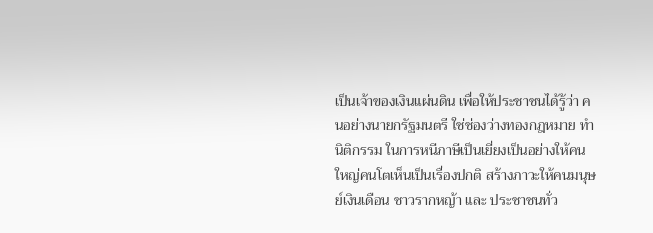เป็นเจ้าของเงินแผ่นดิน เพื่อให้ประชาชนได้รู้ว่า คนอย่างนายกรัฐมนตรี ใช่ช่องว่างทองกฎหมาย ทำนิติกรรม ในการหนีภาษีเป็นเยี่ยงเป็นอย่างให้คนใหญ่คนโตเห็นเป็นเรื่องปกติ สร้างภาวะให้คนมนุษย์เงินเดือน ชาวรากหญ้า และ ประชาชนทั่ว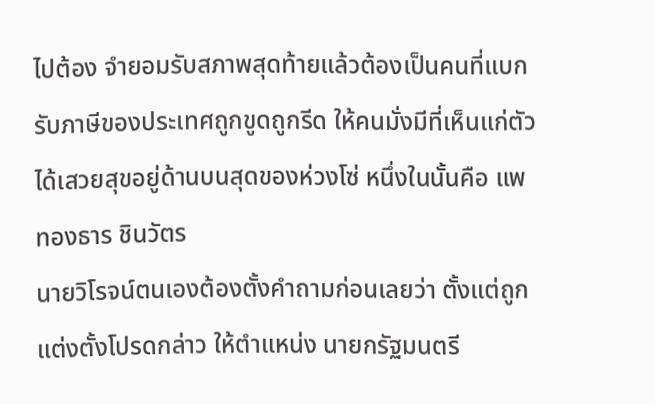ไปต้อง จำยอมรับสภาพสุดท้ายแล้วต้องเป็นคนที่แบกรับภาษีของประเทศถูกขูดถูกรีด ให้คนมั่งมีที่เห็นแก่ตัว ได้เสวยสุขอยู่ด้านบนสุดของห่วงโซ่ หนึ่งในนั้นคือ แพทองธาร ชินวัตร
นายวิโรจน์ตนเองต้องตั้งคำถามก่อนเลยว่า ตั้งแต่ถูกแต่งตั้งโปรดกล่าว ให้ตำแหน่ง นายกรัฐมนตรี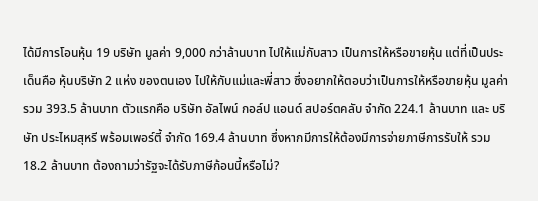ได้มีการโอนหุ้น 19 บริษัท มูลค่า 9,000 กว่าล้านบาท ไปให้แม่กับสาว เป็นการให้หรือขายหุ้น แต่ที่เป็นประเด็นคือ หุ้นบริษัท 2 แห่ง ของตนเอง ไปให้กับแม่และพี่สาว ซึ่งอยากให้ตอบว่าเป็นการให้หรือขายหุ้น มูลค่ารวม 393.5 ล้านบาท ตัวแรกคือ บริษัท อัลไพน์ กอล์ป แอนด์ สปอร์ตคลับ จำกัด 224.1 ล้านบาท และ บริษัท ประไหมสุหรี พร้อมเพอร์ตี้ จำกัด 169.4 ล้านบาท ซึ่งหากมีการให้ต้องมีการจ่ายภาษีการรับให้ รวม 18.2 ล้านบาท ต้องถามว่ารัฐจะได้รับภาษีก้อนนี้หรือไม่?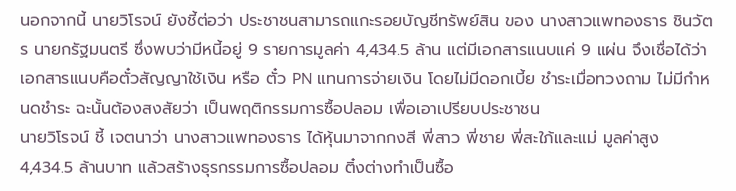นอกจากนี้ นายวิโรจน์ ยังชี้ต่อว่า ประชาชนสามารถแกะรอยบัญชีทรัพย์สิน ของ นางสาวแพทองธาร ชินวัตร นายกรัฐมนตรี ซึ่งพบว่ามีหนี้อยู่ 9 รายการมูลค่า 4,434.5 ล้าน แต่มีเอกสารแนบแค่ 9 แผ่น จึงเชื่อได้ว่า เอกสารแนบคือตั๋วสัญญาใช้เงิน หรือ ตั๋ว PN แทนการจ่ายเงิน โดยไม่มีดอกเบี้ย ชำระเมื่อทวงถาม ไม่มีกำหนดชำระ ฉะนั้นต้องสงสัยว่า เป็นพฤติกรรมการซื้อปลอม เพื่อเอาเปรียบประชาชน
นายวิโรจน์ ชี้ เจตนาว่า นางสาวแพทองธาร ได้หุ้นมาจากกงสี พี่สาว พี่ชาย พี่สะใภ้และแม่ มูลค่าสูง 4,434.5 ล้านบาท แล้วสร้างธุรกรรมการซื้อปลอม ติ๋งต่างทำเป็นซื้อ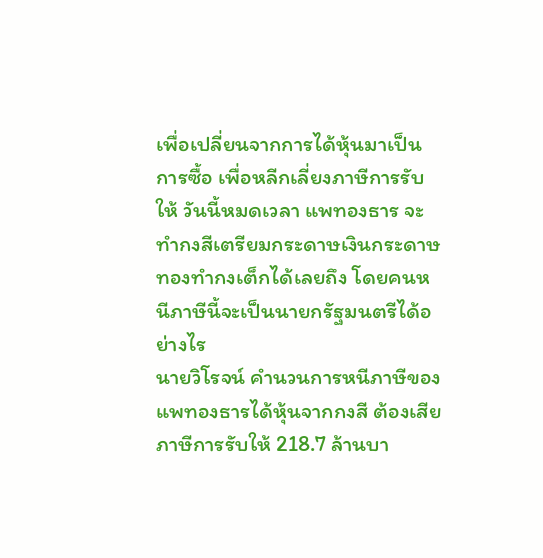เพื่อเปลี่ยนจากการได้หุ้นมาเป็นการซื้อ เพื่อหลีกเลี่ยงภาษีการรับให้ วันนี้หมดเวลา แพทองธาร จะทำกงสีเตรียมกระดาษเงินกระดาษทองทำกงเต็กได้เลยถึง โดยคนหนีภาษีนี้จะเป็นนายกรัฐมนตรีได้อย่างไร
นายวิโรจน์ คำนวนการหนีภาษีของแพทองธารได้หุ้นจากกงสี ต้องเสียภาษีการรับให้ 218.7 ล้านบา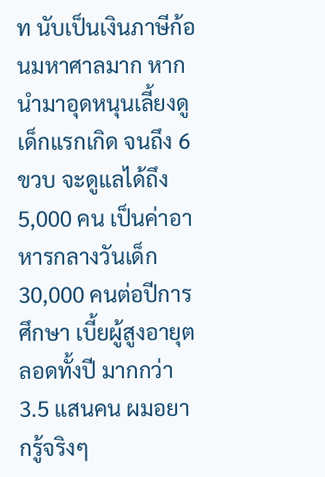ท นับเป็นเงินภาษีก้อนมหาศาลมาก หากนำมาอุดหนุนเลี้ยงดูเด็กแรกเกิด จนถึง 6 ขวบ จะดูแลได้ถึง 5,000 คน เป็นค่าอาหารกลางวันเด็ก 30,000 คนต่อปีการศึกษา เบี้ยผู้สูงอายุตลอดทั้งปี มากกว่า 3.5 แสนคน ผมอยากรู้จริงๆ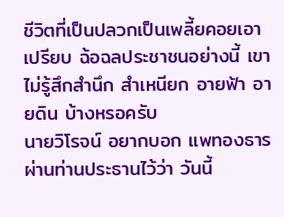ชีวิตที่เป็นปลวกเป็นเพลี้ยคอยเอาเปรียบ ฉ้อฉลประชาชนอย่างนี้ เขาไม่รู้สึกสำนึก สำเหนียก อายฟ้า อายดิน บ้างหรอครับ
นายวิโรจน์ อยากบอก แพทองธารผ่านท่านประธานไว้ว่า วันนี้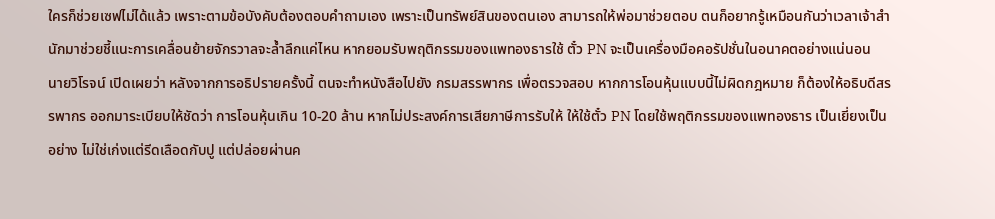ใครก็ช่วยเซฟไม่ได้แล้ว เพราะตามข้อบังคับต้องตอบคำถามเอง เพราะเป็นทรัพย์สินของตนเอง สามารถให้พ่อมาช่วยตอบ ตนก็อยากรู้เหมือนกันว่าเวลาเจ้าสำนักมาช่วยชี้แนะการเคลื่อนย้ายจักรวาลจะล้ำลึกแค่ไหน หากยอมรับพฤติกรรมของแพทองธารใช้ ตั๋ว PN จะเป็นเครื่องมือคอรัปชั่นในอนาคตอย่างแน่นอน
นายวิโรจน์ เปิดเผยว่า หลังจากการอธิปรายครั้งนี้ ตนจะทำหนังสือไปยัง กรมสรรพากร เพื่อตรวจสอบ หากการโอนหุ้นแบบนี้ไม่ผิดกฎหมาย ก็ต้องให้อธิบดีสรรพากร ออกมาระเบียบให้ชัดว่า การโอนหุ้นเกิน 10-20 ล้าน หากไม่ประสงค์การเสียภาษีการรับให้ ให้ใช้ตั๋ว PN โดยใช้พฤติกรรมของแพทองธาร เป็นเยี่ยงเป็นอย่าง ไม่ใช่เก่งแต่รีดเลือดกับปู แต่ปล่อยผ่านค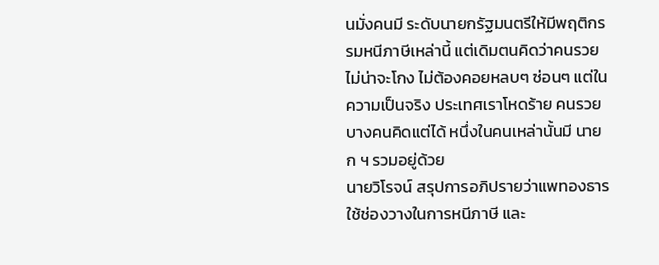นมั่งคนมี ระดับนายกรัฐมนตรีให้มีพฤติกรรมหนีภาษีเหล่านี้ แต่เดิมตนคิดว่าคนรวย ไม่น่าจะโกง ไม่ต้องคอยหลบๆ ซ่อนๆ แต่ในความเป็นจริง ประเทศเราโหดร้าย คนรวยบางคนคิดแต่ได้ หนึ่งในคนเหล่านั้นมี นายก ฯ รวมอยู่ด้วย
นายวิโรจน์ สรุปการอภิปรายว่าแพทองธาร ใช้ช่องวางในการหนีภาษี และ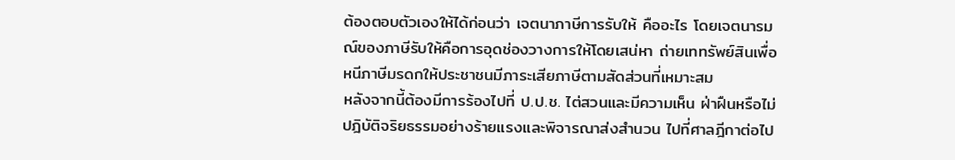ต้องตอบตัวเองให้ได้ก่อนว่า เจตนาภาษีการรับให้ คืออะไร โดยเจตนารมณ์ของภาษีรับให้คือการอุดช่องวางการให้โดยเสน่หา ถ่ายเททรัพย์สินเพื่อหนีภาษีมรดกให้ประชาชนมีภาระเสียภาษีตามสัดส่วนที่เหมาะสม
หลังจากนี้ต้องมีการร้องไปที่ ป.ป.ช. ไต่สวนและมีความเห็น ฝ่าฝืนหรือไม่ปฎิบัติจริยธรรมอย่างร้ายแรงและพิจารณาส่งสำนวน ไปที่ศาลฎีกาต่อไป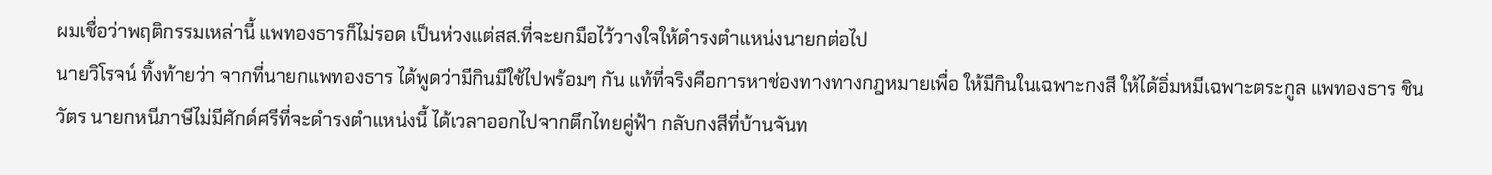ผมเชื่อว่าพฤติกรรมเหล่านี้ แพทองธารก็ไม่รอด เป็นห่วงแต่สส.ที่จะยกมือไว้วางใจให้ดำรงตำแหน่งนายกต่อไป
นายวิโรจน์ ทิ้งท้ายว่า จากที่นายกแพทองธาร ได้พูดว่ามีกินมีใช้ไปพร้อมๆ กัน แท้ที่จริงคือการหาช่องทางทางกฎหมายเพื่อ ให้มีกินในเฉพาะกงสี ให้ได้อิ่มหมีเฉพาะตระกูล แพทองธาร ชินวัตร นายกหนีภาษีไม่มีศักด์ศรีที่จะดำรงตำแหน่งนี้ ได้เวลาออกไปจากตึกไทยคู่ฟ้า กลับกงสีที่บ้านจันท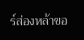ร์ส่องหล้าขอ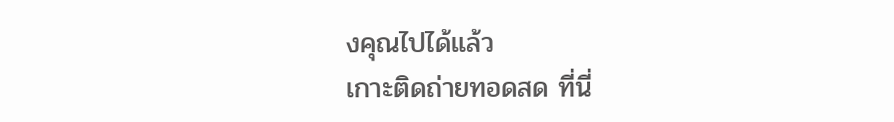งคุณไปได้แล้ว
เกาะติดถ่ายทอดสด ที่นี่